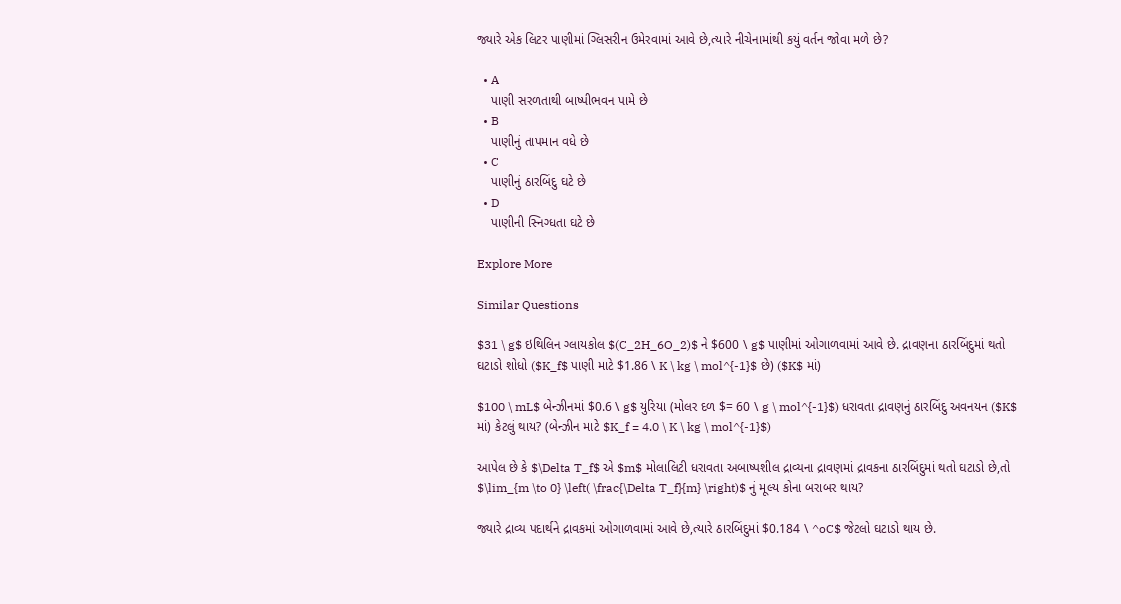જ્યારે એક લિટર પાણીમાં ગ્લિસરીન ઉમેરવામાં આવે છે,ત્યારે નીચેનામાંથી કયું વર્તન જોવા મળે છે?

  • A
    પાણી સરળતાથી બાષ્પીભવન પામે છે
  • B
    પાણીનું તાપમાન વધે છે
  • C
    પાણીનું ઠારબિંદુ ઘટે છે
  • D
    પાણીની સ્નિગ્ધતા ઘટે છે

Explore More

Similar Questions

$31 \ g$ ઇથિલિન ગ્લાયકોલ $(C_2H_6O_2)$ ને $600 \ g$ પાણીમાં ઓગાળવામાં આવે છે. દ્રાવણના ઠારબિંદુમાં થતો ઘટાડો શોધો ($K_f$ પાણી માટે $1.86 \ K \ kg \ mol^{-1}$ છે) ($K$ માં)

$100 \ mL$ બેન્ઝીનમાં $0.6 \ g$ યુરિયા (મોલર દળ $= 60 \ g \ mol^{-1}$) ધરાવતા દ્રાવણનું ઠારબિંદુ અવનયન ($K$ માં) કેટલું થાય? (બેન્ઝીન માટે $K_f = 4.0 \ K \ kg \ mol^{-1}$)

આપેલ છે કે $\Delta T_f$ એ $m$ મોલાલિટી ધરાવતા અબાષ્પશીલ દ્રાવ્યના દ્રાવણમાં દ્રાવકના ઠારબિંદુમાં થતો ઘટાડો છે,તો $\lim_{m \to 0} \left( \frac{\Delta T_f}{m} \right)$ નું મૂલ્ય કોના બરાબર થાય?

જ્યારે દ્રાવ્ય પદાર્થને દ્રાવકમાં ઓગાળવામાં આવે છે,ત્યારે ઠારબિંદુમાં $0.184 \ ^oC$ જેટલો ઘટાડો થાય છે.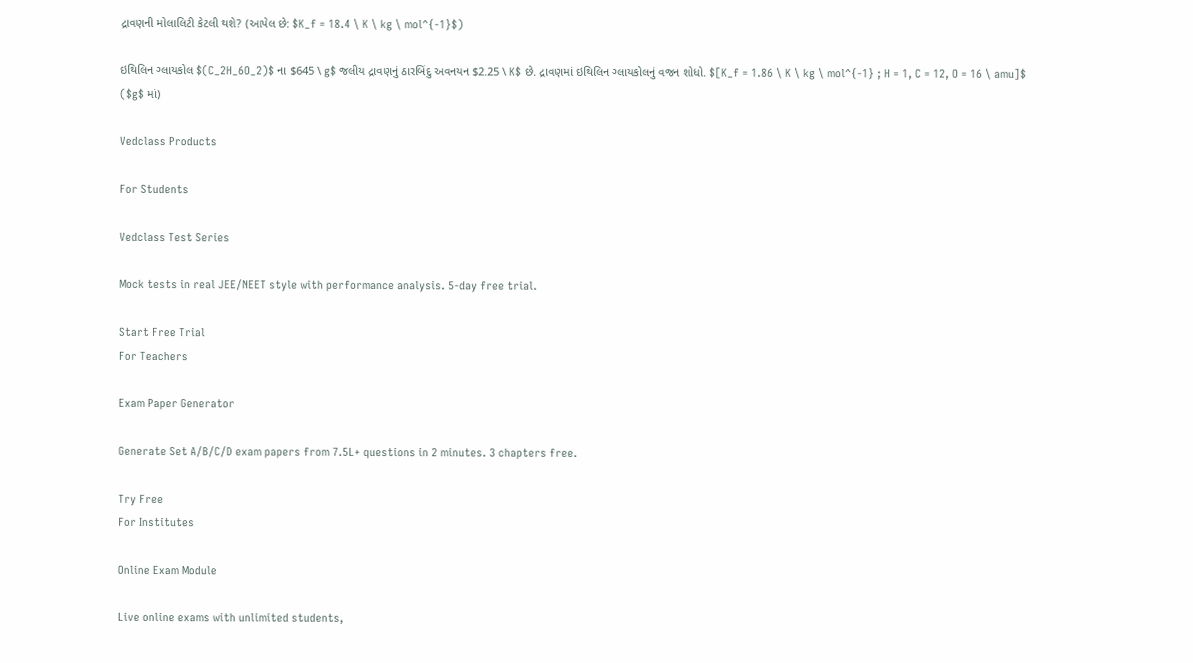દ્રાવણની મોલાલિટી કેટલી થશે? (આપેલ છે: $K_f = 18.4 \ K \ kg \ mol^{-1}$)

ઇથિલિન ગ્લાયકોલ $(C_2H_6O_2)$ ના $645 \ g$ જલીય દ્રાવણનું ઠારબિંદુ અવનયન $2.25 \ K$ છે. દ્રાવણમાં ઇથિલિન ગ્લાયકોલનું વજન શોધો. $[K_f = 1.86 \ K \ kg \ mol^{-1} ; H = 1, C = 12, O = 16 \ amu]$ ($g$ માં)

Vedclass Products

For Students

Vedclass Test Series

Mock tests in real JEE/NEET style with performance analysis. 5-day free trial.

Start Free Trial
For Teachers

Exam Paper Generator

Generate Set A/B/C/D exam papers from 7.5L+ questions in 2 minutes. 3 chapters free.

Try Free
For Institutes

Online Exam Module

Live online exams with unlimited students,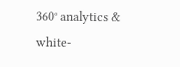360° analytics & white-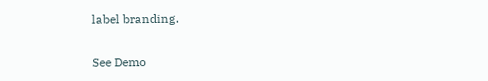label branding.

See Demo